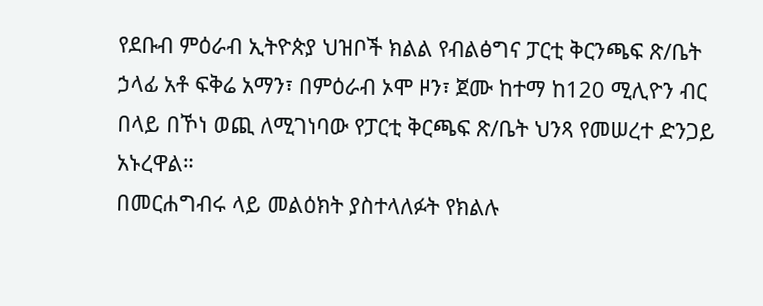የደቡብ ምዕራብ ኢትዮጵያ ህዝቦች ክልል የብልፅግና ፓርቲ ቅርንጫፍ ጽ/ቤት ኃላፊ አቶ ፍቅሬ አማን፣ በምዕራብ ኦሞ ዞን፣ ጀሙ ከተማ ከ120 ሚሊዮን ብር በላይ በኾነ ወጪ ለሚገነባው የፓርቲ ቅርጫፍ ጽ/ቤት ህንጻ የመሠረተ ድንጋይ አኑረዋል።
በመርሐግብሩ ላይ መልዕክት ያስተላለፉት የክልሉ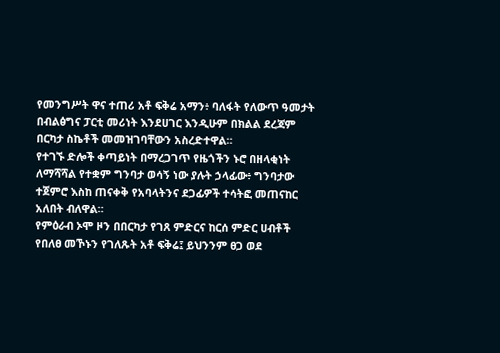የመንግሥት ዋና ተጠሪ አቶ ፍቅሬ አማን፥ ባለፋት የለውጥ ዓመታት በብልፅግና ፓርቲ መሪነት እንደሀገር እንዲሁም በክልል ደረጃም በርካታ ስኬቶች መመዝገባቸውን አስረድተዋል።
የተገኙ ድሎች ቀጣይነት በማረጋገጥ የዜጎችን ኑሮ በዘላቂነት ለማሻሻል የተቋም ግንባታ ወሳኝ ነው ያሉት ኃላፊው፥ ግንባታው ተጀምሮ እስከ ጠናቀቅ የአባላትንና ደጋፊዎች ተሳትፎ መጠናከር አለበት ብለዋል።
የምዕራብ ኦሞ ዞን በበርካታ የገጸ ምድርና ከርሰ ምድር ሀብቶች የበለፀ መኾኑን የገለጹት አቶ ፍቅሬ፤ ይህንንም ፀጋ ወደ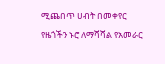ሚጨበጥ ሀብት በመቀየር የዜጎችን ኑሮ ለማሻሻል የአመራር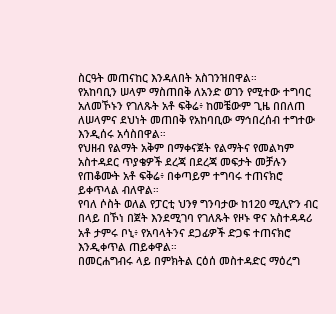ስርዓት መጠናከር እንዳለበት አስገንዝበዋል።
የአከባቢን ሠላም ማስጠበቅ ለአንድ ወገን የሚተው ተግባር አለመኾኑን የገለጹት አቶ ፍቅሬ፥ ከመቼውም ጊዜ በበለጠ ለሠላምና ደህነት መጠበቅ የአከባቢው ማኅበረሰብ ተግተው እንዲሰሩ አሳስበዋል።
የህዘብ የልማት አቅም በማቀናጀት የልማትና የመልካም አስተዳደር ጥያቄዎች ደረጃ በደረጃ መፍታት መቻሉን የጠቆሙት አቶ ፍቅሬ፥ በቀጣይም ተግባሩ ተጠናክሮ ይቀጥላል ብለዋል።
የባለ ሶስት ወለል የፓርቲ ህንፃ ግንባታው ከ120 ሚሊዮን ብር በላይ በኾነ በጀት እንደሚገባ የገለጹት የዞኑ ዋና አስተዳዳሪ አቶ ታምሩ ቦኒ፥ የአባላትንና ደጋፊዎች ድጋፍ ተጠናክሮ እንዲቀጥል ጠይቀዋል።
በመርሐግብሩ ላይ በምክትል ርዕሰ መስተዳድር ማዕረግ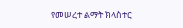የመሠረተ ልማት ክላስተር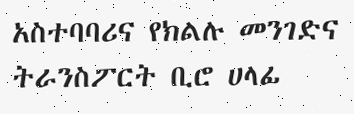አስተባባሪና የክልሉ መንገድና ትራንስፖርት ቢሮ ሀላፊ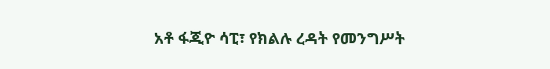አቶ ፋጂዮ ሳፒ፣ የክልሉ ረዳት የመንግሥት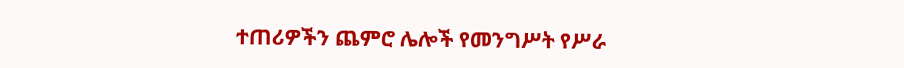ተጠሪዎችን ጨምሮ ሌሎች የመንግሥት የሥራ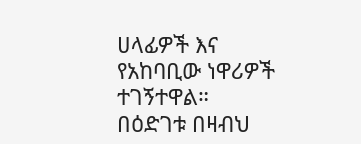ሀላፊዎች እና የአከባቢው ነዋሪዎች ተገኝተዋል።
በዕድገቱ በዛብህ